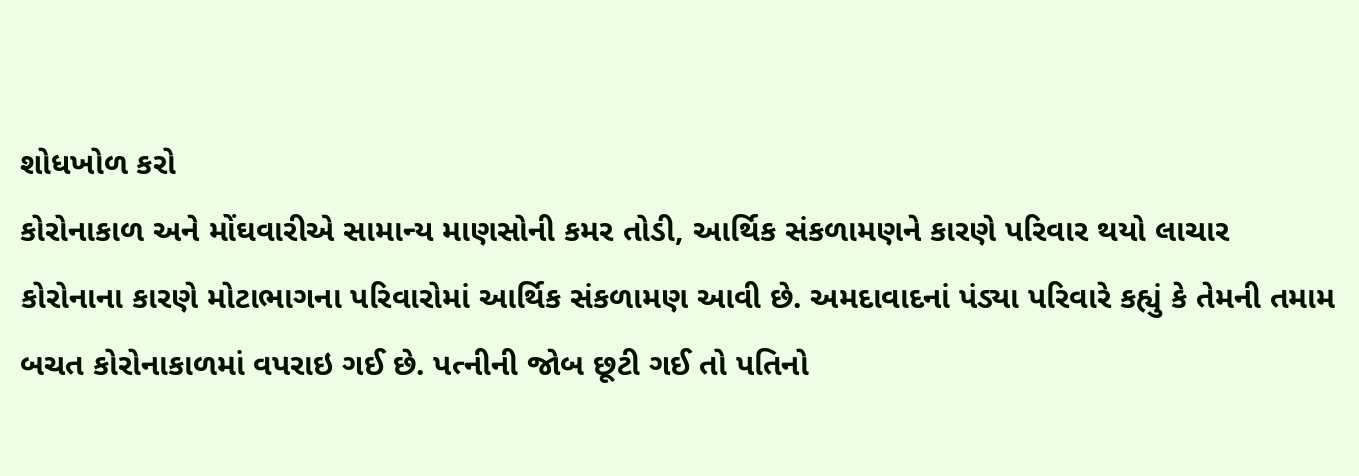શોધખોળ કરો
કોરોનાકાળ અને મોંઘવારીએ સામાન્ય માણસોની કમર તોડી, આર્થિક સંકળામણને કારણે પરિવાર થયો લાચાર
કોરોનાના કારણે મોટાભાગના પરિવારોમાં આર્થિક સંકળામણ આવી છે. અમદાવાદનાં પંડ્યા પરિવારે કહ્યું કે તેમની તમામ બચત કોરોનાકાળમાં વપરાઇ ગઈ છે. પત્નીની જોબ છૂટી ગઈ તો પતિનો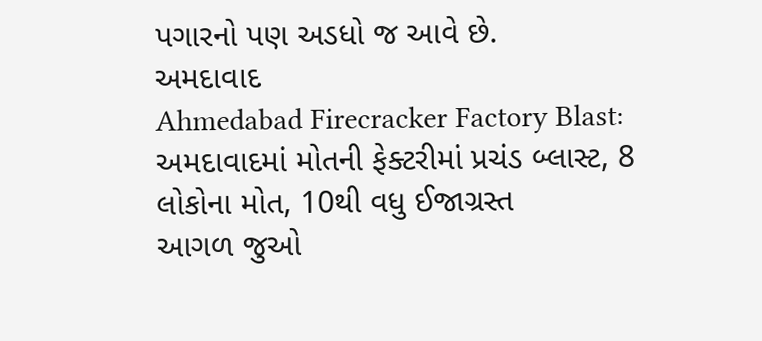પગારનો પણ અડધો જ આવે છે.
અમદાવાદ
Ahmedabad Firecracker Factory Blast: અમદાવાદમાં મોતની ફેક્ટરીમાં પ્રચંડ બ્લાસ્ટ, 8 લોકોના મોત, 10થી વધુ ઈજાગ્રસ્ત
આગળ જુઓ